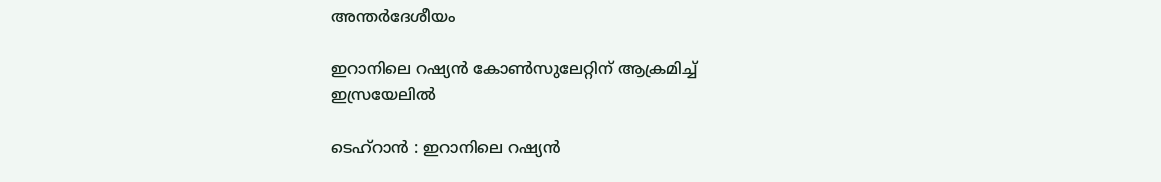അന്തർദേശീയം

ഇറാനിലെ റഷ്യന്‍ കോണ്‍സുലേറ്റിന് ആക്രമിച്ച് ഇസ്രയേലില്‍

ടെഹ്‌റാന്‍ : ഇറാനിലെ റഷ്യന്‍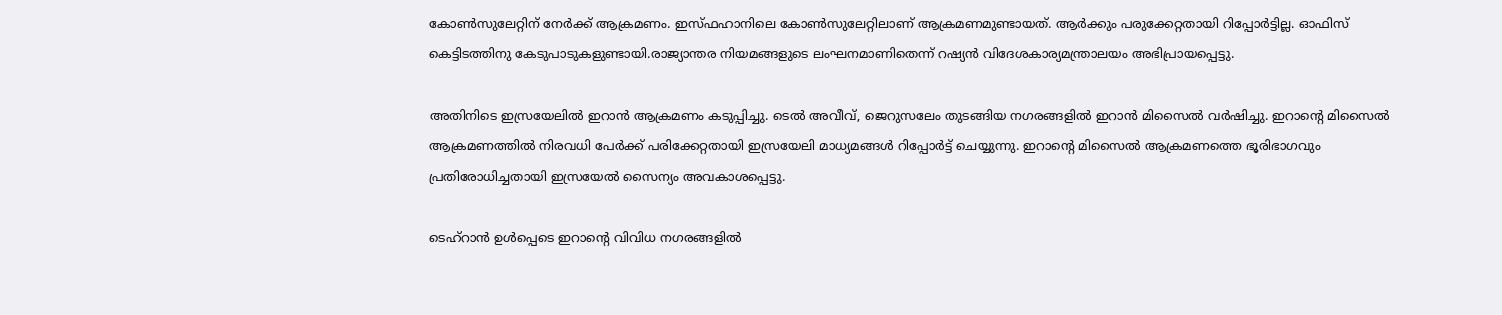കോണ്‍സുലേറ്റിന് നേര്‍ക്ക് ആക്രമണം. ഇസ്ഫഹാനിലെ കോണ്‍സുലേറ്റിലാണ് ആക്രമണമുണ്ടായത്. ആര്‍ക്കും പരുക്കേറ്റതായി റിപ്പോര്‍ട്ടില്ല. ഓഫിസ് കെട്ടിടത്തിനു കേടുപാടുകളുണ്ടായി.രാജ്യാന്തര നിയമങ്ങളുടെ ലംഘനമാണിതെന്ന് റഷ്യന്‍ വിദേശകാര്യമന്ത്രാലയം അഭിപ്രായപ്പെട്ടു.

അതിനിടെ ഇസ്രയേലില്‍ ഇറാന്‍ ആക്രമണം കടുപ്പിച്ചു. ടെല്‍ അവീവ്, ജെറുസലേം തുടങ്ങിയ നഗരങ്ങളില്‍ ഇറാന്‍ മിസൈല്‍ വര്‍ഷിച്ചു. ഇറാന്റെ മിസൈല്‍ ആക്രമണത്തില്‍ നിരവധി പേര്‍ക്ക് പരിക്കേറ്റതായി ഇസ്രയേലി മാധ്യമങ്ങള്‍ റിപ്പോര്‍ട്ട് ചെയ്യുന്നു. ഇറാന്റെ മിസൈല്‍ ആക്രമണത്തെ ഭൂരിഭാഗവും പ്രതിരോധിച്ചതായി ഇസ്രയേല്‍ സൈന്യം അവകാശപ്പെട്ടു.

ടെഹ്‌റാന്‍ ഉള്‍പ്പെടെ ഇറാന്റെ വിവിധ നഗരങ്ങളില്‍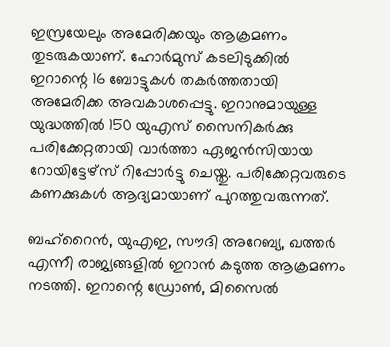ഇസ്രയേലും അമേരിക്കയും ആക്രമണം തുടരുകയാണ്. ഹോര്‍മുസ് കടലിടുക്കില്‍ ഇറാന്റെ 16 ബോട്ടുകള്‍ തകര്‍ത്തതായി അമേരിക്ക അവകാശപ്പെട്ടു. ഇറാനുമായുള്ള യുദ്ധത്തില്‍ 150 യുഎസ് സൈനികര്‍ക്കു പരിക്കേറ്റതായി വാര്‍ത്താ ഏജന്‍സിയായ റോയിട്ടേഴ്‌സ് റിപ്പോര്‍ട്ടു ചെയ്തു. പരിക്കേറ്റവരുടെ കണക്കുകള്‍ ആദ്യമായാണ് പുറത്തുവരുന്നത്.

ബഹ്‌റൈന്‍, യുഎഇ, സൗദി അറേബ്യ, ഖത്തര്‍ എന്നീ രാജ്യങ്ങളില്‍ ഇറാന്‍ കടുത്ത ആക്രമണം നടത്തി. ഇറാന്റെ ഡ്രോണ്‍, മിസൈല്‍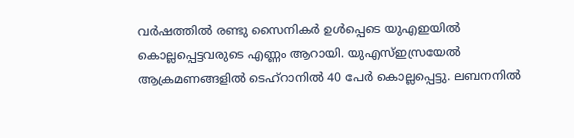വര്‍ഷത്തില്‍ രണ്ടു സൈനികര്‍ ഉള്‍പ്പെടെ യുഎഇയില്‍ കൊല്ലപ്പെട്ടവരുടെ എണ്ണം ആറായി. യുഎസ്ഇസ്രയേല്‍ ആക്രമണങ്ങളില്‍ ടെഹ്‌റാനില്‍ 40 പേര്‍ കൊല്ലപ്പെട്ടു. ലബനനില്‍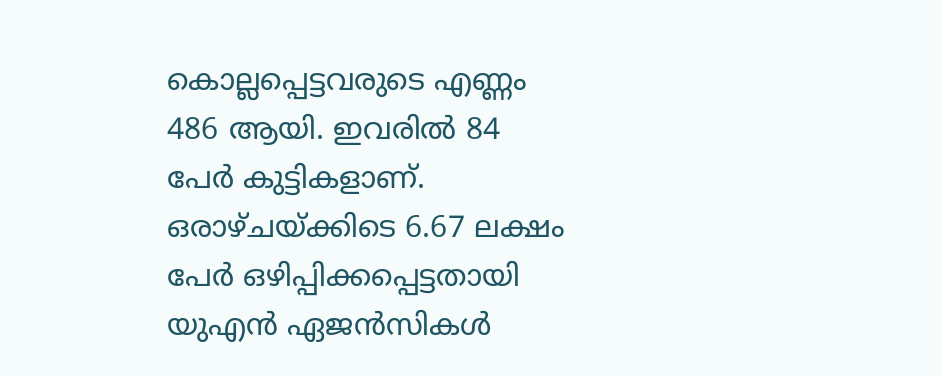കൊല്ലപ്പെട്ടവരുടെ എണ്ണം 486 ആയി. ഇവരില്‍ 84 പേര്‍ കുട്ടികളാണ്. ഒരാഴ്ചയ്ക്കിടെ 6.67 ലക്ഷം പേര്‍ ഒഴിപ്പിക്കപ്പെട്ടതായി യുഎന്‍ ഏജന്‍സികള്‍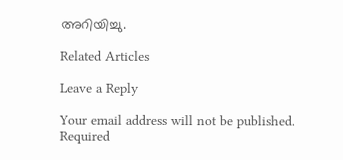അറിയിച്ചു.

Related Articles

Leave a Reply

Your email address will not be published. Required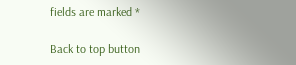fields are marked *

Back to top button